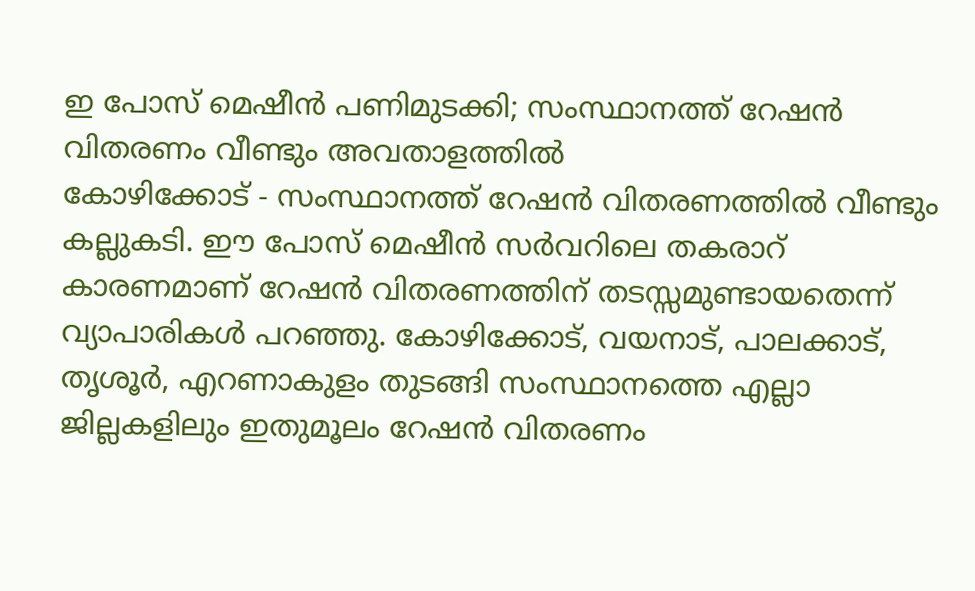ഇ പോസ് മെഷീൻ പണിമുടക്കി; സംസ്ഥാനത്ത് റേഷൻ വിതരണം വീണ്ടും അവതാളത്തിൽ
കോഴിക്കോട് - സംസ്ഥാനത്ത് റേഷൻ വിതരണത്തിൽ വീണ്ടും കല്ലുകടി. ഈ പോസ് മെഷീൻ സർവറിലെ തകരാറ് കാരണമാണ് റേഷൻ വിതരണത്തിന് തടസ്സമുണ്ടായതെന്ന് വ്യാപാരികൾ പറഞ്ഞു. കോഴിക്കോട്, വയനാട്, പാലക്കാട്, തൃശൂർ, എറണാകുളം തുടങ്ങി സംസ്ഥാനത്തെ എല്ലാ ജില്ലകളിലും ഇതുമൂലം റേഷൻ വിതരണം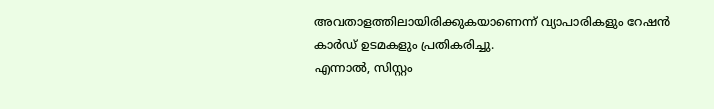അവതാളത്തിലായിരിക്കുകയാണെന്ന് വ്യാപാരികളും റേഷൻ കാർഡ് ഉടമകളും പ്രതികരിച്ചു.
എന്നാൽ, സിസ്റ്റം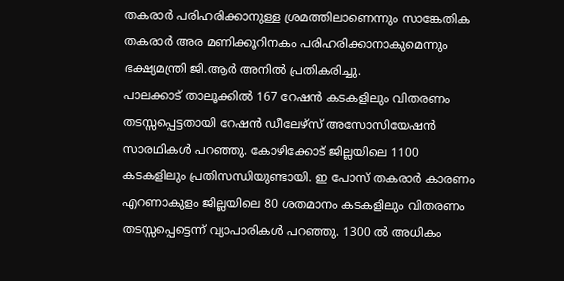തകരാർ പരിഹരിക്കാനുള്ള ശ്രമത്തിലാണെന്നും സാങ്കേതിക തകരാർ അര മണിക്കൂറിനകം പരിഹരിക്കാനാകുമെന്നും ഭക്ഷ്യമന്ത്രി ജി.ആർ അനിൽ പ്രതികരിച്ചു.
പാലക്കാട് താലൂക്കിൽ 167 റേഷൻ കടകളിലും വിതരണം തടസ്സപ്പെട്ടതായി റേഷൻ ഡീലേഴ്സ് അസോസിയേഷൻ സാരഥികൾ പറഞ്ഞു. കോഴിക്കോട് ജില്ലയിലെ 1100 കടകളിലും പ്രതിസന്ധിയുണ്ടായി. ഇ പോസ് തകരാർ കാരണം എറണാകുളം ജില്ലയിലെ 80 ശതമാനം കടകളിലും വിതരണം തടസ്സപ്പെട്ടെന്ന് വ്യാപാരികൾ പറഞ്ഞു. 1300 ൽ അധികം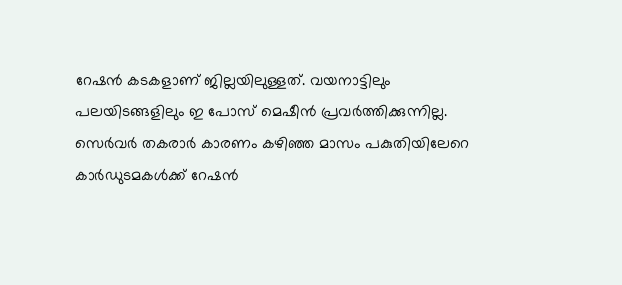റേഷൻ കടകളാണ് ജില്ലയിലുള്ളത്. വയനാട്ടിലും പലയിടങ്ങളിലും ഇ പോസ് മെഷീൻ പ്രവർത്തിക്കുന്നില്ല.
സെർവർ തകരാർ കാരണം കഴിഞ്ഞ മാസം പകുതിയിലേറെ കാർഡുടമകൾക്ക് റേഷൻ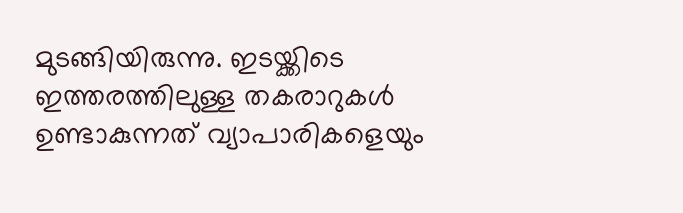മുടങ്ങിയിരുന്നു. ഇടയ്ക്കിടെ ഇത്തരത്തിലുള്ള തകരാറുകൾ ഉണ്ടാകുന്നത് വ്യാപാരികളെയും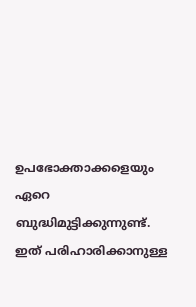ഉപഭോക്താക്കളെയും ഏറെ ബുദ്ധിമുട്ടിക്കുന്നുണ്ട്. ഇത് പരിഹാരിക്കാനുള്ള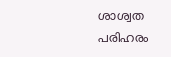ശാശ്വത പരിഹരം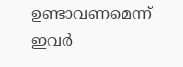ഉണ്ടാവണമെന്ന് ഇവർ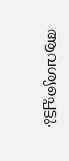ആവശ്യപ്പെട്ടു.